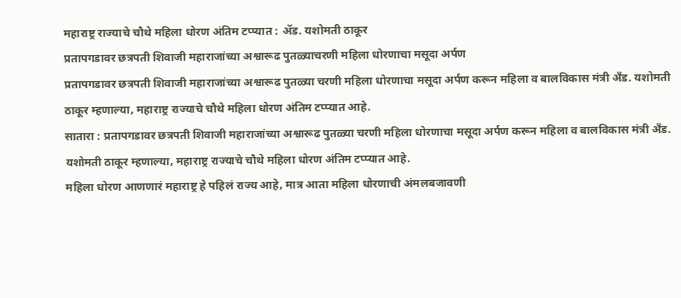महाराष्ट्र राज्याचे चौथे महिला धोरण अंतिम टप्प्यात : ॲड. यशोमती ठाकूर
प्रतापगडावर छत्रपती शिवाजी महाराजांच्या अश्वारूढ पुतळ्याचरणी महिला धोरणाचा मसूदा अर्पण
प्रतापगडावर छत्रपती शिवाजी महाराजांच्या अश्वारूढ पुतळ्या चरणी महिला धोरणाचा मसूदा अर्पण करून महिला व बालविकास मंत्री अँड. यशोमती ठाकूर म्हणाल्या, महाराष्ट्र राज्याचे चौथे महिला धोरण अंतिम टप्प्यात आहे.
सातारा : प्रतापगडावर छत्रपती शिवाजी महाराजांच्या अश्वारूढ पुतळ्या चरणी महिला धोरणाचा मसूदा अर्पण करून महिला व बालविकास मंत्री अँड. यशोमती ठाकूर म्हणाल्या, महाराष्ट्र राज्याचे चौथे महिला धोरण अंतिम टप्प्यात आहे.
महिला धोरण आणणारं महाराष्ट्र हे पहिलं राज्य आहे, मात्र आता महिला धोरणाची अंमलबजावणी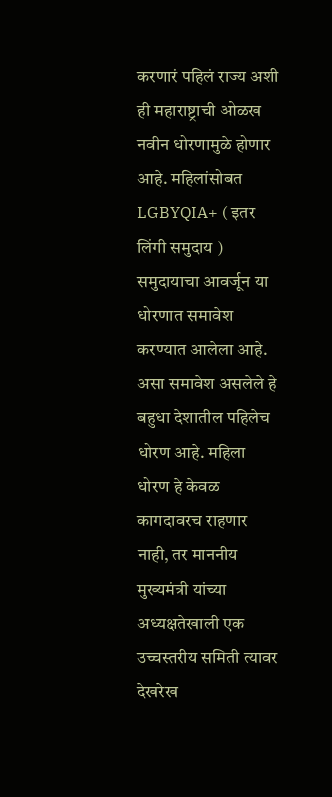करणारं पहिलं राज्य अशी ही महाराष्ट्राची ओळख नवीन धोरणामुळे होणार आहे. महिलांसोबत LGBYQIA+ ( इतर लिंगी समुदाय ) समुदायाचा आवर्जून या धोरणात समावेश करण्यात आलेला आहे. असा समावेश असलेले हे बहुधा देशातील पहिलेच धोरण आहे. महिला धोरण हे केवळ कागदावरच राहणार नाही, तर माननीय मुख्यमंत्री यांच्या अध्यक्षतेखाली एक उच्चस्तरीय समिती त्यावर देखरेख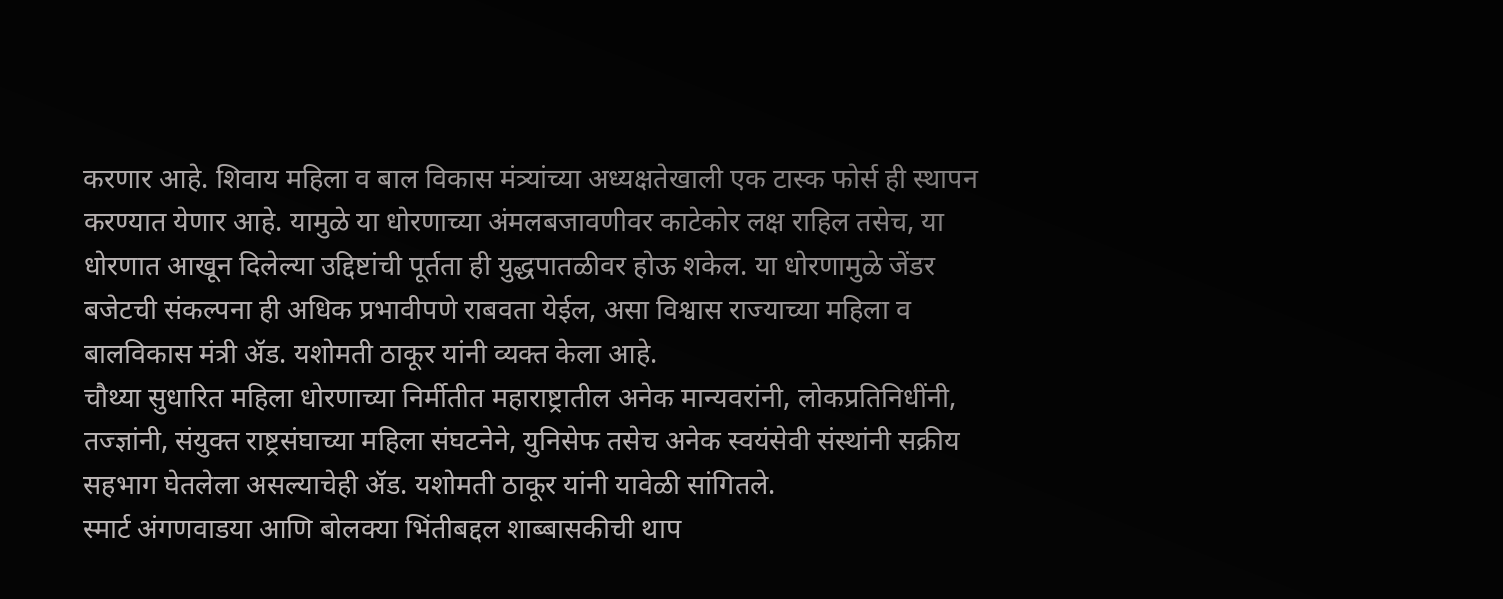करणार आहे. शिवाय महिला व बाल विकास मंत्र्यांच्या अध्यक्षतेखाली एक टास्क फोर्स ही स्थापन करण्यात येणार आहे. यामुळे या धोरणाच्या अंमलबजावणीवर काटेकोर लक्ष राहिल तसेच, या धोरणात आखून दिलेल्या उद्दिष्टांची पूर्तता ही युद्धपातळीवर होऊ शकेल. या धोरणामुळे जेंडर बजेटची संकल्पना ही अधिक प्रभावीपणे राबवता येईल, असा विश्वास राज्याच्या महिला व बालविकास मंत्री ॲड. यशोमती ठाकूर यांनी व्यक्त केला आहे.
चौथ्या सुधारित महिला धोरणाच्या निर्मीतीत महाराष्ट्रातील अनेक मान्यवरांनी, लोकप्रतिनिधींनी, तज्ज्ञांनी, संयुक्त राष्ट्रसंघाच्या महिला संघटनेने, युनिसेफ तसेच अनेक स्वयंसेवी संस्थांनी सक्रीय सहभाग घेतलेला असल्याचेही ॲड. यशोमती ठाकूर यांनी यावेळी सांगितले.
स्मार्ट अंगणवाडया आणि बोलक्या भिंतीबद्दल शाब्बासकीची थाप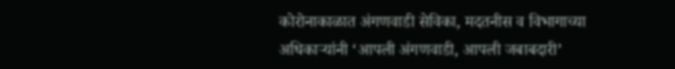कोरोनाकाळात अंगणवाडी सेविका, मदतनीस व विभागाच्या अधिकाऱ्यांनी ‘आपली अंगणवाडी, आपली जबाबदारी’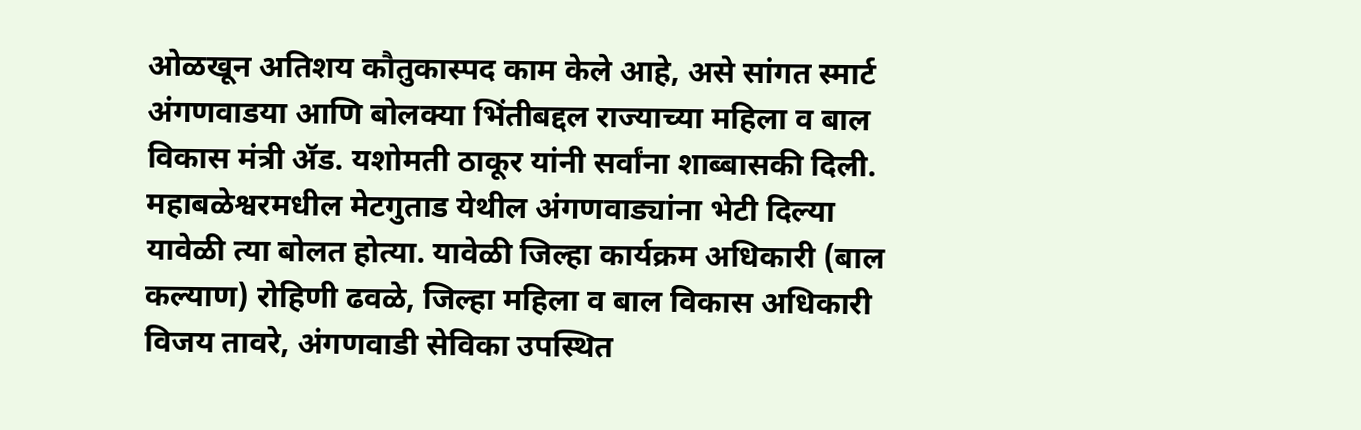ओळखून अतिशय कौतुकास्पद काम केले आहे, असे सांगत स्मार्ट अंगणवाडया आणि बोलक्या भिंतीबद्दल राज्याच्या महिला व बाल विकास मंत्री ॲड. यशोमती ठाकूर यांनी सर्वांना शाब्बासकी दिली.
महाबळेश्वरमधील मेटगुताड येथील अंगणवाड्यांना भेटी दिल्या यावेळी त्या बोलत होत्या. यावेळी जिल्हा कार्यक्रम अधिकारी (बाल कल्याण) रोहिणी ढवळे, जिल्हा महिला व बाल विकास अधिकारी विजय तावरे, अंगणवाडी सेविका उपस्थित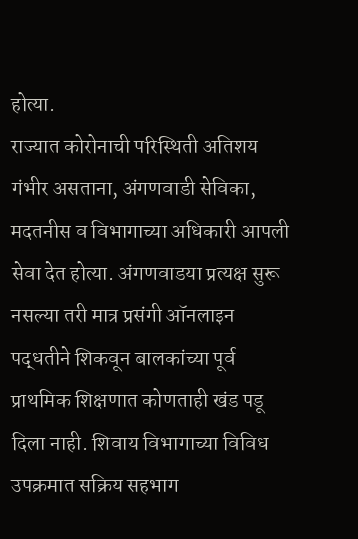होत्या.
राज्यात कोरोनाची परिस्थिती अतिशय गंभीर असताना, अंगणवाडी सेविका, मदतनीस व विभागाच्या अधिकारी आपली सेवा देत होत्या. अंगणवाडया प्रत्यक्ष सुरू नसल्या तरी मात्र प्रसंगी ऑनलाइन पद्धतीने शिकवून बालकांच्या पूर्व प्राथमिक शिक्षणात कोणताही खंड पडू दिला नाही. शिवाय विभागाच्या विविध उपक्रमात सक्रिय सहभाग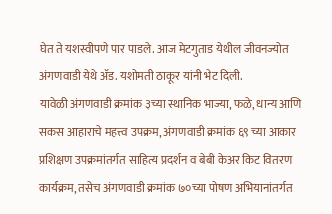घेत ते यशस्वीपणे पार पाडले. आज मेटगुताड येथील जीवनज्योत अंगणवाडी येथे ॲड. यशोमती ठाकूर यांनी भेट दिली.
यावेळी अंगणवाडी क्रमांक ३च्या स्थानिक भाज्या, फळे, धान्य आणि सकस आहाराचे महत्त्व उपक्रम, अंगणवाडी क्रमांक ६९ च्या आकार प्रशिक्षण उपक्रमांतर्गत साहित्य प्रदर्शन व बेबी केअर किट वितरण कार्यक्रम, तसेच अंगणवाडी क्रमांक ७०च्या पोषण अभियानांतर्गत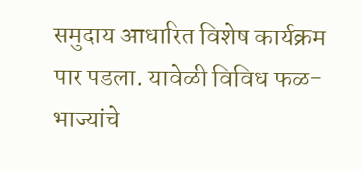समुदाय आधारित विशेष कार्यक्रम पार पडला. यावेळी विविध फळ- भाज्यांचे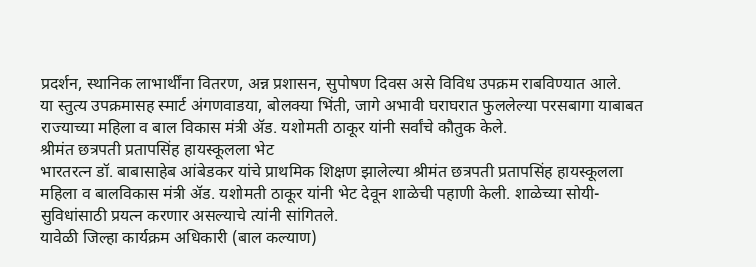प्रदर्शन, स्थानिक लाभार्थींना वितरण, अन्न प्रशासन, सुपोषण दिवस असे विविध उपक्रम राबविण्यात आले.
या स्तुत्य उपक्रमासह स्मार्ट अंगणवाडया, बोलक्या भिंती, जागे अभावी घराघरात फुललेल्या परसबागा याबाबत राज्याच्या महिला व बाल विकास मंत्री ॲड. यशोमती ठाकूर यांनी सर्वांचे कौतुक केले.
श्रीमंत छत्रपती प्रतापसिंह हायस्कूलला भेट
भारतरत्न डॉ. बाबासाहेब आंबेडकर यांचे प्राथमिक शिक्षण झालेल्या श्रीमंत छत्रपती प्रतापसिंह हायस्कूलला महिला व बालविकास मंत्री ॲड. यशोमती ठाकूर यांनी भेट देवून शाळेची पहाणी केली. शाळेच्या सोयी-सुविधांसाठी प्रयत्न करणार असल्याचे त्यांनी सांगितले.
यावेळी जिल्हा कार्यक्रम अधिकारी (बाल कल्याण)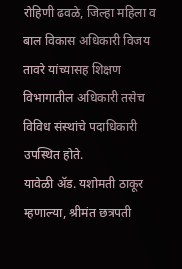रोहिणी ढवळे, जिल्हा महिला व बाल विकास अधिकारी विजय तावरे यांच्यासह शिक्षण विभागातील अधिकारी तसेच विविध संस्थांचे पदाधिकारी उपस्थित होते.
यावेळी ॲड. यशोमती ठाकूर म्हणाल्या, श्रीमंत छत्रपती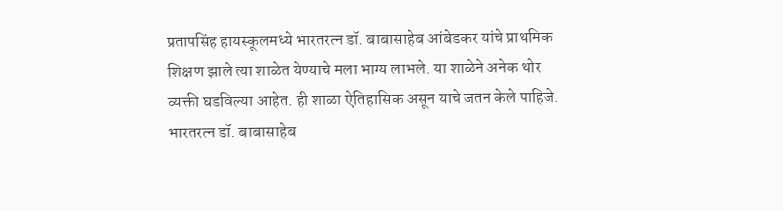प्रतापसिंह हायस्कूलमध्ये भारतरत्न डॉ. बाबासाहेब आंबेडकर यांचे प्राथमिक शिक्षण झाले त्या शाळेत येण्याचे मला भाग्य लाभले. या शाळेने अनेक थोर व्यक्ती घडविल्या आहेत. ही शाळा ऐतिहासिक असून याचे जतन केले पाहिजे. भारतरत्न डॉ. बाबासाहेब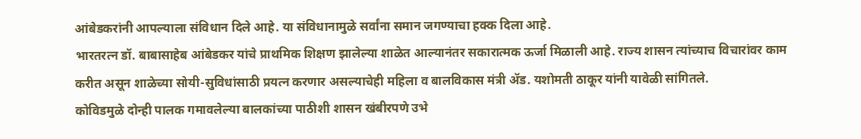आंबेडकरांनी आपल्याला संविधान दिले आहे. या संविधानामुळे सर्वांना समान जगण्याचा हक्क दिला आहे.
भारतरत्न डॉ. बाबासाहेब आंबेडकर यांचे प्राथमिक शिक्षण झालेल्या शाळेत आल्यानंतर सकारात्मक ऊर्जा मिळाली आहे. राज्य शासन त्यांच्याच विचारांवर काम करीत असून शाळेच्या सोयी-सुविधांसाठी प्रयत्न करणार असल्याचेही महिला व बालविकास मंत्री ॲड. यशोमती ठाकूर यांनी यावेळी सांगितले.
कोविडमुळे दोन्ही पालक गमावलेल्या बालकांच्या पाठीशी शासन खंबीरपणे उभे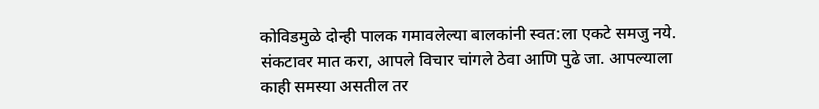कोविडमुळे दोन्ही पालक गमावलेल्या बालकांनी स्वत:ला एकटे समजु नये. संकटावर मात करा, आपले विचार चांगले ठेवा आणि पुढे जा. आपल्याला काही समस्या असतील तर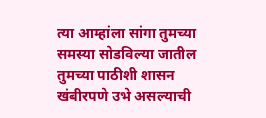त्या आम्हांला सांगा तुमच्या समस्या सोडविल्या जातील तुमच्या पाठीशी शासन खंबीरपणे उभे असल्याची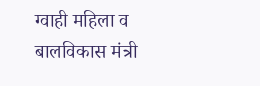ग्वाही महिला व बालविकास मंत्री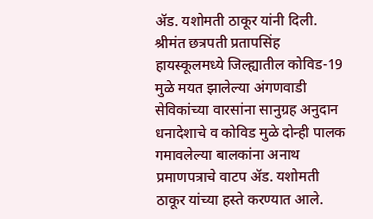ॲड. यशोमती ठाकूर यांनी दिली.
श्रीमंत छत्रपती प्रतापसिंह हायस्कूलमध्ये जिल्ह्यातील कोविड-19 मुळे मयत झालेल्या अंगणवाडी सेविकांच्या वारसांना सानुग्रह अनुदान धनादेशाचे व कोविड मुळे दोन्ही पालक गमावलेल्या बालकांना अनाथ प्रमाणपत्राचे वाटप ॲड. यशोमती ठाकूर यांच्या हस्ते करण्यात आले.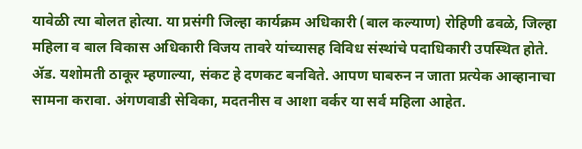यावेळी त्या बोलत होत्या. या प्रसंगी जिल्हा कार्यक्रम अधिकारी (बाल कल्याण) रोहिणी ढवळे, जिल्हा महिला व बाल विकास अधिकारी विजय तावरे यांच्यासह विविध संस्थांचे पदाधिकारी उपस्थित होते.
ॲड. यशोमती ठाकूर म्हणाल्या, संकट हे दणकट बनविते. आपण घाबरुन न जाता प्रत्येक आव्हानाचा सामना करावा. अंगणवाडी सेविका, मदतनीस व आशा वर्कर या सर्व महिला आहेत.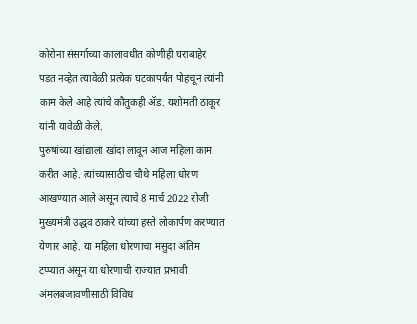कोरोना संसर्गाच्या कालावधीत कोणीही घराबाहेर पडत नव्हेत त्यावेळी प्रत्येक घटकापर्यंत पोहचून त्यांनी काम केले आहे त्यांचे कौतुकही ॲड. यशोमती ठाकूर यांनी यावेळी केले.
पुरुषांच्या खांद्याला खांदा लावून आज महिला काम करीत आहे. त्यांच्यासाठीच चौथे महिला धोरण आखण्यात आले असून त्याचे 8 मार्च 2022 रोजी मुख्यमंत्री उद्धव ठाकरे यांच्या हस्ते लोकार्पण करण्यात येणार आहे. या महिला धोरणाचा मसुदा अंतिम टप्प्यात असून या धोरणाची राज्यात प्रभावी अंमलबजावणीसाठी विविध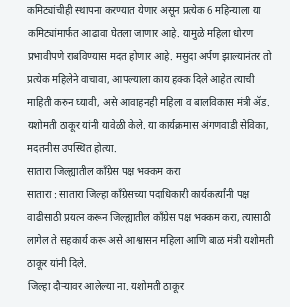कमिट्यांचीही स्थापना करण्यात येणार असून प्रत्येक 6 महिन्याला या कमिट्यांमार्फत आढावा घेतला जाणार आहे. यामुळे महिला धोरण प्रभावीपणे राबविण्यास मदत होणार आहे. मसुदा अर्पण झाल्यानंतर तो प्रत्येक महिलेने वाचावा, आपल्याला काय हक्क दिले आहेत त्याची माहिती करुन घ्यावी, असे आवाहनही महिला व बालविकास मंत्री ॲड. यशोमती ठाकूर यांनी यावेळी केले. या कार्यक्रमास अंगणवाडी सेविका, मदतनीस उपस्थित होत्या.
सातारा जिल्ह्यातील काँग्रेस पक्ष भक्कम करा
सातारा : सातारा जिल्हा काँग्रेसच्या पदाधिकारी कार्यकर्त्यांनी पक्ष वाढीसाठी प्रयत्न करून जिल्ह्यातील काँग्रेस पक्ष भक्कम करा, त्यासाठी लागेल ते सहकार्य करू असे आश्वासन महिला आणि बाळ मंत्री यशोमती ठाकूर यांनी दिले.
जिल्हा दौऱ्यावर आलेल्या ना. यशोमती ठाकूर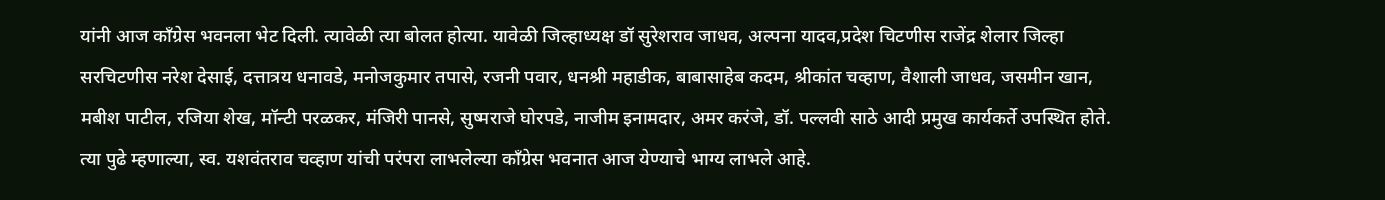यांनी आज काँग्रेस भवनला भेट दिली. त्यावेळी त्या बोलत होत्या. यावेळी जिल्हाध्यक्ष डॉ सुरेशराव जाधव, अल्पना यादव,प्रदेश चिटणीस राजेंद्र शेलार जिल्हा सरचिटणीस नरेश देसाई, दत्तात्रय धनावडे, मनोजकुमार तपासे, रजनी पवार, धनश्री महाडीक, बाबासाहेब कदम, श्रीकांत चव्हाण, वैशाली जाधव, जसमीन खान, मबीश पाटील, रजिया शेख, मॉन्टी परळकर, मंजिरी पानसे, सुष्मराजे घोरपडे, नाजीम इनामदार, अमर करंजे, डॉ. पल्लवी साठे आदी प्रमुख कार्यकर्ते उपस्थित होते.
त्या पुढे म्हणाल्या, स्व. यशवंतराव चव्हाण यांची परंपरा लाभलेल्या कॉंग्रेस भवनात आज येण्याचे भाग्य लाभले आहे.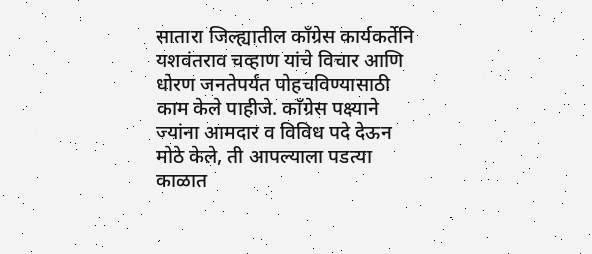सातारा जिल्ह्यातील काँग्रेस कार्यकर्तेनि यशवंतराव चव्हाण यांचे विचार आणि धोरण जनतेपर्यंत पोहचविण्यासाठी काम केले पाहीजे. काँग्रेस पक्ष्याने ज्यांना आमदार व विविध पदे देऊन मोठे केले, ती आपल्याला पडत्या काळात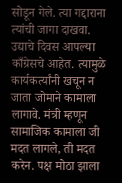सोडून गेले. त्या गद्दाराना त्यांची जागा दाखवा. उद्याचे दिवस आपल्या काँग्रेसचे आहेत. त्यामुळे कार्यकर्त्यांनी खचून न जाता जोमाने कामाला लागावे. मंत्री म्हणून सामाजिक कामाला जी मदत लागले, ती मदत करेन. पक्ष मोठा झाला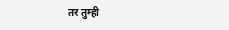तर तुम्ही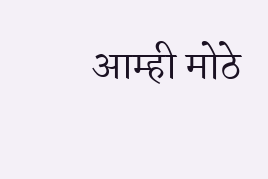आम्ही मोठे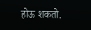होऊ शकतो.